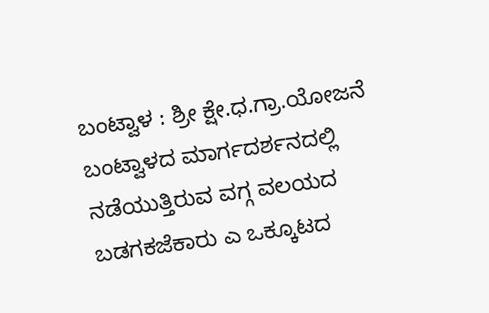ಬಂಟ್ವಾಳ : ಶ್ರೀ ಕ್ಷೇ.ಧ.ಗ್ರಾ.ಯೋಜನೆ ಬಂಟ್ವಾಳದ ಮಾರ್ಗದರ್ಶನದಲ್ಲಿ ನಡೆಯುತ್ತಿರುವ ವಗ್ಗ ವಲಯದ ಬಡಗಕಜೆಕಾರು ಎ ಒಕ್ಕೂಟದ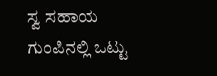ಸ್ವ ಸಹಾಯ ಗುಂಪಿನಲ್ಲಿ ಒಟ್ಟು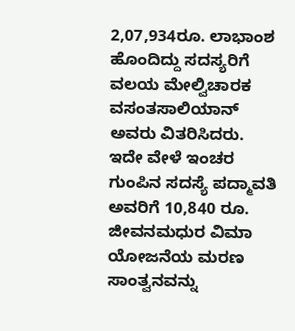2,07,934ರೂ. ಲಾಭಾಂಶ ಹೊಂದಿದ್ದು ಸದಸ್ಯರಿಗೆ ವಲಯ ಮೇಲ್ವಿಚಾರಕ ವಸಂತಸಾಲಿಯಾನ್ ಅವರು ವಿತರಿಸಿದರು. ಇದೇ ವೇಳೆ ಇಂಚರ ಗುಂಪಿನ ಸದಸ್ಯೆ ಪದ್ಮಾವತಿ ಅವರಿಗೆ 10,840 ರೂ. ಜೀವನಮಧುರ ವಿಮಾ ಯೋಜನೆಯ ಮರಣ ಸಾಂತ್ವನವನ್ನು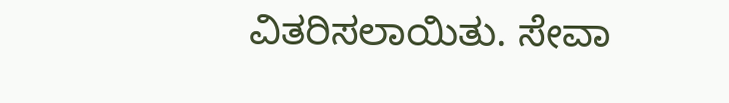ವಿತರಿಸಲಾಯಿತು. ಸೇವಾ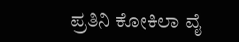ಪ್ರತಿನಿ ಕೋಕಿಲಾ ವೈ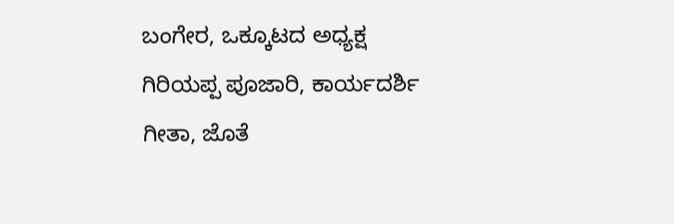ಬಂಗೇರ, ಒಕ್ಕೂಟದ ಅಧ್ಯಕ್ಷ ಗಿರಿಯಪ್ಪ ಪೂಜಾರಿ, ಕಾರ್ಯದರ್ಶಿ ಗೀತಾ, ಜೊತೆ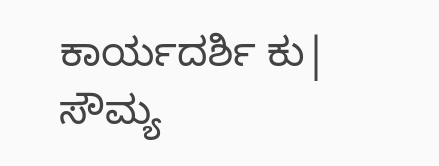ಕಾರ್ಯದರ್ಶಿ ಕು| ಸೌಮ್ಯ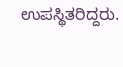ಉಪಸ್ಥಿತರಿದ್ದರು.